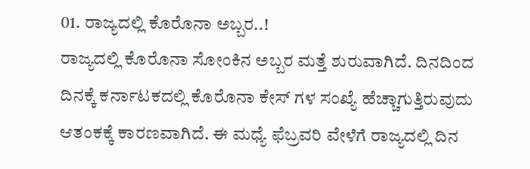01. ರಾಜ್ಯದಲ್ಲಿ ಕೊರೊನಾ ಅಬ್ಬರ..!
ರಾಜ್ಯದಲ್ಲಿ ಕೊರೊನಾ ಸೋಂಕಿನ ಅಬ್ಬರ ಮತ್ತೆ ಶುರುವಾಗಿದೆ. ದಿನದಿಂದ ದಿನಕ್ಕೆ ಕರ್ನಾಟಕದಲ್ಲಿ ಕೊರೊನಾ ಕೇಸ್ ಗಳ ಸಂಖ್ಯೆ ಹೆಚ್ಚಾಗುತ್ತಿರುವುದು ಆತಂಕಕ್ಕೆ ಕಾರಣವಾಗಿದೆ. ಈ ಮಧ್ಯೆ ಫೆಬ್ರವರಿ ವೇಳೆಗೆ ರಾಜ್ಯದಲ್ಲಿ ದಿನ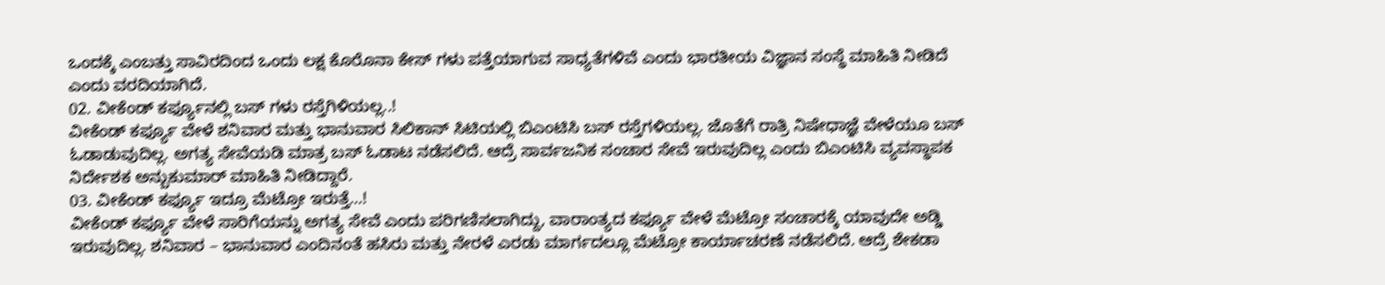ಒಂದಕ್ಕೆ ಎಂಬತ್ತು ಸಾವಿರದಿಂದ ಒಂದು ಲಕ್ಷ ಕೊರೊನಾ ಕೇಸ್ ಗಳು ಪತ್ತೆಯಾಗುವ ಸಾಧ್ಯತೆಗಳಿವೆ ಎಂದು ಭಾರತೀಯ ವಿಜ್ಞಾನ ಸಂಸ್ಥೆ ಮಾಹಿತಿ ನೀಡಿದೆ ಎಂದು ವರದಿಯಾಗಿದೆ.
02. ವೀಕೆಂಡ್ ಕರ್ಫ್ಯೂನಲ್ಲಿ ಬಸ್ ಗಳು ರಸ್ತೆಗಿಳಿಯಲ್ಲ..!
ವೀಕೆಂಡ್ ಕರ್ಫ್ಯೂ ವೇಳೆ ಶನಿವಾರ ಮತ್ತು ಭಾನುವಾರ ಸಿಲಿಕಾನ್ ಸಿಟಿಯಲ್ಲಿ ಬಿಎಂಟಿಸಿ ಬಸ್ ರಸ್ತೆಗಳಿಯಲ್ಲ. ಜೊತೆಗೆ ರಾತ್ರಿ ನಿಷೇಧಾಜ್ಞೆ ವೇಳೆಯೂ ಬಸ್ ಓಡಾಡುವುದಿಲ್ಲ. ಅಗತ್ಯ ಸೇವೆಯಡಿ ಮಾತ್ರ ಬಸ್ ಓಡಾಟ ನಡೆಸಲಿದೆ. ಆದ್ರೆ ಸಾರ್ವಜನಿಕ ಸಂಚಾರ ಸೇವೆ ಇರುವುದಿಲ್ಲ ಎಂದು ಬಿಎಂಟಿಸಿ ವ್ಯವಸ್ಥಾಪಕ ನಿರ್ದೇಶಕ ಅನ್ಬುಕುಮಾರ್ ಮಾಹಿತಿ ನೀಡಿದ್ದಾರೆ.
03. ವೀಕೆಂಡ್ ಕರ್ಫ್ಯೂ ಇದ್ರೂ ಮೆಟ್ರೋ ಇರುತ್ತೆ…!
ವೀಕೆಂಡ್ ಕರ್ಫ್ಯೂ ವೇಳೆ ಸಾರಿಗೆಯನ್ನು ಅಗತ್ಯ ಸೇವೆ ಎಂದು ಪರಿಗಣಿಸಲಾಗಿದ್ದು, ವಾರಾಂತ್ಯದ ಕರ್ಫ್ಯೂ ವೇಳೆ ಮೆಟ್ರೋ ಸಂಚಾರಕ್ಕೆ ಯಾವುದೇ ಅಡ್ಡಿ ಇರುವುದಿಲ್ಲ. ಶನಿವಾರ – ಭಾನುವಾರ ಎಂದಿನಂತೆ ಹಸಿರು ಮತ್ತು ನೇರಳೆ ಎರಡು ಮಾರ್ಗದಲ್ಲೂ ಮೆಟ್ರೋ ಕಾರ್ಯಾಚರಣೆ ನಡೆಸಲಿದೆ. ಆದ್ರೆ ಶೇಕಡಾ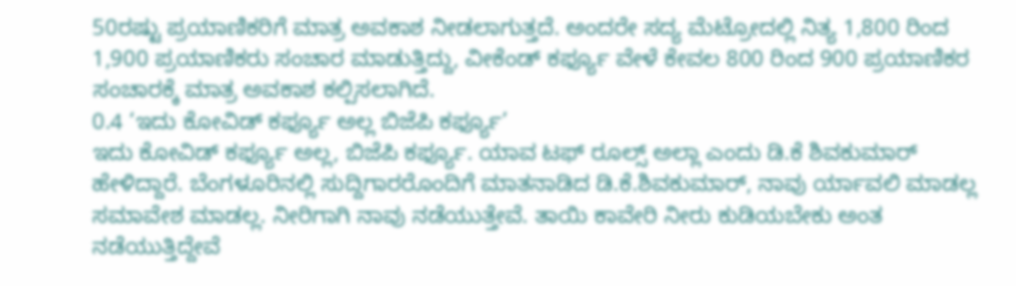50ರಷ್ಟು ಪ್ರಯಾಣಿಕರಿಗೆ ಮಾತ್ರ ಅವಕಾಶ ನೀಡಲಾಗುತ್ತದೆ. ಅಂದರೇ ಸದ್ಯ ಮೆಟ್ರೋದಲ್ಲಿ ನಿತ್ಯ 1,800 ರಿಂದ 1,900 ಪ್ರಯಾಣಿಕರು ಸಂಚಾರ ಮಾಡುತ್ತಿದ್ದು, ವೀಕೆಂಡ್ ಕರ್ಫ್ಯೂ ವೇಳೆ ಕೇವಲ 800 ರಿಂದ 900 ಪ್ರಯಾಣಿಕರ ಸಂಚಾರಕ್ಕೆ ಮಾತ್ರ ಅವಕಾಶ ಕಲ್ಪಿಸಲಾಗಿದೆ.
0.4 ‘ಇದು ಕೋವಿಡ್ ಕರ್ಫ್ಯೂ ಅಲ್ಲ ಬಿಜೆಪಿ ಕರ್ಫ್ಯೂ’
ಇದು ಕೋವಿಡ್ ಕರ್ಫ್ಯೂ ಅಲ್ಲ, ಬಿಜೆಪಿ ಕರ್ಫ್ಯೂ. ಯಾವ ಟಫ್ ರೂಲ್ಸ್ ಅಲ್ಲಾ ಎಂದು ಡಿ.ಕೆ ಶಿವಕುಮಾರ್ ಹೇಳಿದ್ದಾರೆ. ಬೆಂಗಳೂರಿನಲ್ಲಿ ಸುದ್ದಿಗಾರರೊಂದಿಗೆ ಮಾತನಾಡಿದ ಡಿ.ಕೆ.ಶಿವಕುಮಾರ್, ನಾವು ರ್ಯಾವಲಿ ಮಾಡಲ್ಲ ಸಮಾವೇಶ ಮಾಡಲ್ಲ. ನೀರಿಗಾಗಿ ನಾವು ನಡೆಯುತ್ತೇವೆ. ತಾಯಿ ಕಾವೇರಿ ನೀರು ಕುಡಿಯಬೇಕು ಅಂತ ನಡೆಯುತ್ತಿದ್ದೇವೆ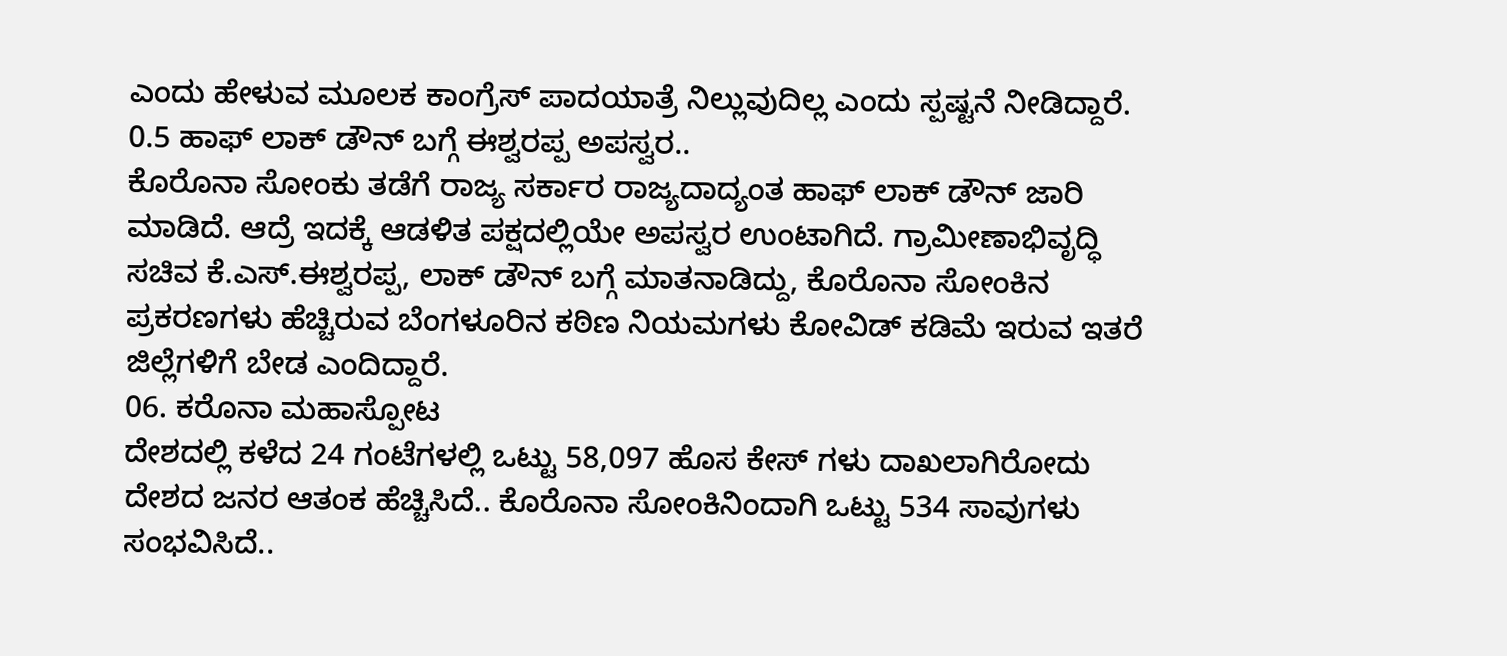ಎಂದು ಹೇಳುವ ಮೂಲಕ ಕಾಂಗ್ರೆಸ್ ಪಾದಯಾತ್ರೆ ನಿಲ್ಲುವುದಿಲ್ಲ ಎಂದು ಸ್ಪಷ್ಟನೆ ನೀಡಿದ್ದಾರೆ.
0.5 ಹಾಫ್ ಲಾಕ್ ಡೌನ್ ಬಗ್ಗೆ ಈಶ್ವರಪ್ಪ ಅಪಸ್ವರ..
ಕೊರೊನಾ ಸೋಂಕು ತಡೆಗೆ ರಾಜ್ಯ ಸರ್ಕಾರ ರಾಜ್ಯದಾದ್ಯಂತ ಹಾಫ್ ಲಾಕ್ ಡೌನ್ ಜಾರಿ ಮಾಡಿದೆ. ಆದ್ರೆ ಇದಕ್ಕೆ ಆಡಳಿತ ಪಕ್ಷದಲ್ಲಿಯೇ ಅಪಸ್ವರ ಉಂಟಾಗಿದೆ. ಗ್ರಾಮೀಣಾಭಿವೃದ್ಧಿ ಸಚಿವ ಕೆ.ಎಸ್.ಈಶ್ವರಪ್ಪ, ಲಾಕ್ ಡೌನ್ ಬಗ್ಗೆ ಮಾತನಾಡಿದ್ದು, ಕೊರೊನಾ ಸೋಂಕಿನ ಪ್ರಕರಣಗಳು ಹೆಚ್ಚಿರುವ ಬೆಂಗಳೂರಿನ ಕಠಿಣ ನಿಯಮಗಳು ಕೋವಿಡ್ ಕಡಿಮೆ ಇರುವ ಇತರೆ ಜಿಲ್ಲೆಗಳಿಗೆ ಬೇಡ ಎಂದಿದ್ದಾರೆ.
06. ಕರೊನಾ ಮಹಾಸ್ಪೋಟ
ದೇಶದಲ್ಲಿ ಕಳೆದ 24 ಗಂಟೆಗಳಲ್ಲಿ ಒಟ್ಟು 58,097 ಹೊಸ ಕೇಸ್ ಗಳು ದಾಖಲಾಗಿರೋದು ದೇಶದ ಜನರ ಆತಂಕ ಹೆಚ್ಚಿಸಿದೆ.. ಕೊರೊನಾ ಸೋಂಕಿನಿಂದಾಗಿ ಒಟ್ಟು 534 ಸಾವುಗಳು ಸಂಭವಿಸಿದೆ..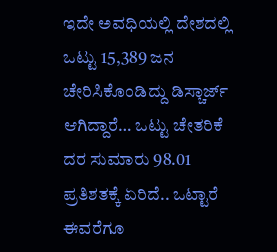ಇದೇ ಅವಧಿಯಲ್ಲಿ ದೇಶದಲ್ಲಿ ಒಟ್ಟು 15,389 ಜನ ಚೇರಿಸಿಕೊಂಡಿದ್ದು ಡಿಸ್ಚಾರ್ಜ್ ಆಗಿದ್ದಾರೆ… ಒಟ್ಟು ಚೇತರಿಕೆ ದರ ಸುಮಾರು 98.01 ಪ್ರತಿಶತಕ್ಕೆ ಏರಿದೆ.. ಒಟ್ಟಾರೆ ಈವರೆಗೂ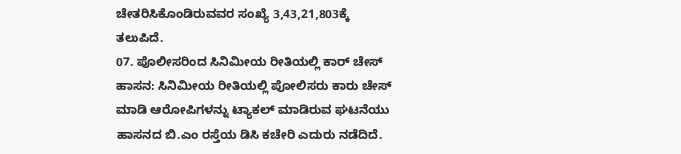ಚೇತರಿಸಿಕೊಂಡಿರುವವರ ಸಂಖ್ಯೆ 3,43,21,803ಕ್ಕೆ ತಲುಪಿದೆ.
07. ಪೊಲೀಸರಿಂದ ಸಿನಿಮೀಯ ರೀತಿಯಲ್ಲಿ ಕಾರ್ ಚೇಸ್
ಹಾಸನ: ಸಿನಿಮೀಯ ರೀತಿಯಲ್ಲಿ ಪೋಲಿಸರು ಕಾರು ಚೇಸ್ ಮಾಡಿ ಆರೋಪಿಗಳನ್ನು ಟ್ಯಾಕಲ್ ಮಾಡಿರುವ ಘಟನೆಯು ಹಾಸನದ ಬಿ.ಎಂ ರಸ್ತೆಯ ಡಿಸಿ ಕಚೇರಿ ಎದುರು ನಡೆದಿದೆ.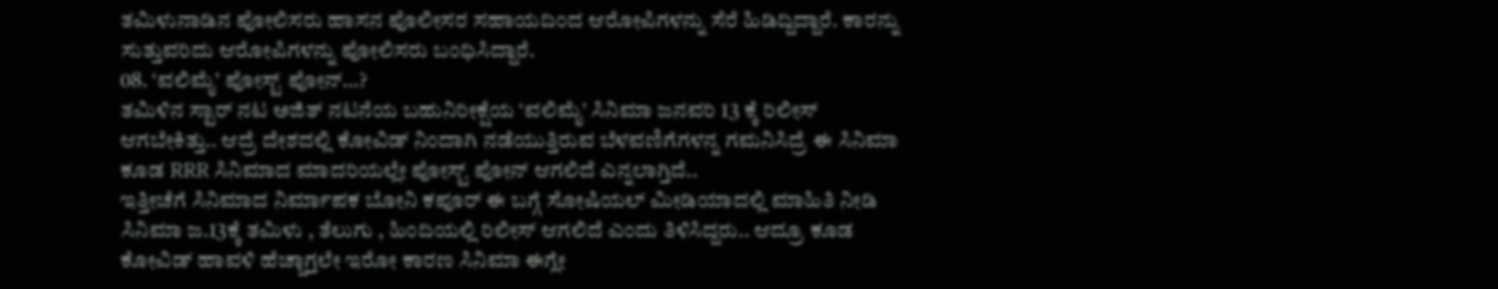ತಮಿಳುನಾಡಿನ ಪೋಲಿಸರು ಹಾಸನ ಪೊಲೀಸರ ಸಹಾಯದಿಂದ ಆರೋಪಿಗಳನ್ನು ಸೆರೆ ಹಿಡಿದ್ದಿದ್ದಾರೆ. ಕಾರನ್ನು ಸುತ್ತುವರಿದು ಆರೋಪಿಗಳನ್ನು ಪೋಲಿಸರು ಬಂಧಿಸಿದ್ದಾರೆ.
08. ‘ವಲಿಮೈ’ ಪೋಸ್ಟ್ ಪೋನ್…?
ತಮಿಳಿನ ಸ್ಟಾರ್ ನಟ ಅಜಿತ್ ನಟನೆಯ ಬಹುನಿರೀಕ್ಷೆಯ ‘ವಲಿಮೈ’ ಸಿನಿಮಾ ಜನವರಿ 13 ಕ್ಕೆ ರಿಲೀಸ್ ಆಗಬೇಕಿತ್ತು.. ಆದ್ರೆ ದೇಶದಲ್ಲಿ ಕೋವಿಡ್ ನಿಂದಾಗಿ ನಡೆಯುತ್ತಿರುವ ಬೆಳವಣಿಗೆಗಳನ್ನ ಗಮನಿಸಿದ್ರೆ ಈ ಸಿನಿಮಾ ಕೂಡ RRR ಸಿನಿಮಾದ ಮಾದರಿಯಲ್ಲೇ ಪೋಸ್ಟ್ ಪೋನ್ ಆಗಲಿದೆ ಎನ್ನಲಾಗ್ತಿದೆ..
ಇತ್ತೀಚೆಗೆ ಸಿನಿಮಾದ ನಿರ್ಮಾಪಕ ಬೋನಿ ಕಪೂರ್ ಈ ಬಗ್ಗೆ ಸೋಷಿಯಲ್ ಮೀಡಿಯಾದಲ್ಲಿ ಮಾಹಿತಿ ನೀಡಿ ಸಿನಿಮಾ ಜ.13ಕ್ಕೆ ತಮಿಳು , ತೆಲುಗು , ಹಿಂದಿಯಲ್ಲಿ ರಿಲೀಸ್ ಆಗಲಿದೆ ಎಂದು ತಿಳಿಸಿದ್ದರು.. ಆದ್ರೂ ಕೂಡ ಕೋವಿಡ್ ಹಾವಳಿ ಹೆಚ್ಚಾಗ್ತಲೇ ಇರೋ ಕಾರಣ ಸಿನಿಮಾ ಈಗ್ಲೇ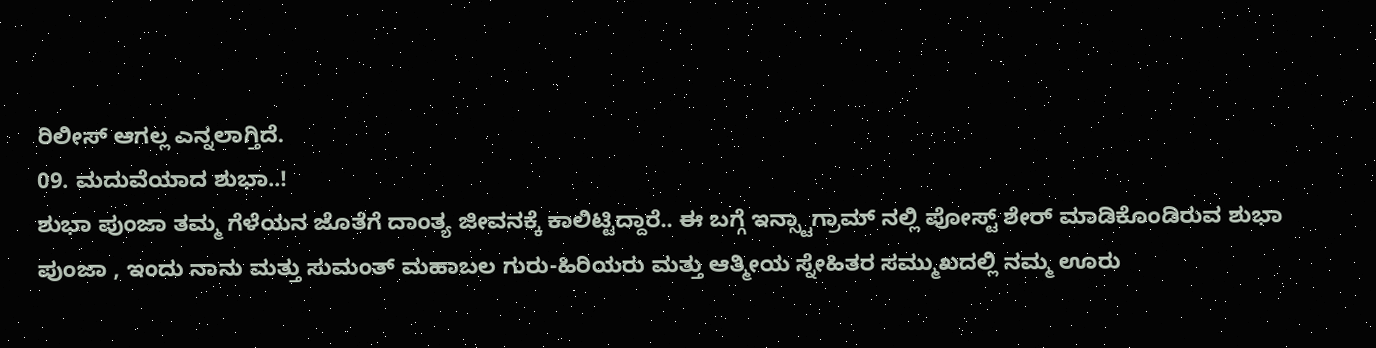ರಿಲೀಸ್ ಆಗಲ್ಲ ಎನ್ನಲಾಗ್ತಿದೆ.
09. ಮದುವೆಯಾದ ಶುಭಾ..!
ಶುಭಾ ಪುಂಜಾ ತಮ್ಮ ಗೆಳೆಯನ ಜೊತೆಗೆ ದಾಂತ್ಯ ಜೀವನಕ್ಕೆ ಕಾಲಿಟ್ಟಿದ್ದಾರೆ.. ಈ ಬಗ್ಗೆ ಇನ್ಸ್ಟಾಗ್ರಾಮ್ ನಲ್ಲಿ ಪೋಸ್ಟ್ ಶೇರ್ ಮಾಡಿಕೊಂಡಿರುವ ಶುಭಾ ಪುಂಜಾ , ಇಂದು ನಾನು ಮತ್ತು ಸುಮಂತ್ ಮಹಾಬಲ ಗುರು-ಹಿರಿಯರು ಮತ್ತು ಆತ್ಮೀಯ ಸ್ನೇಹಿತರ ಸಮ್ಮುಖದಲ್ಲಿ ನಮ್ಮ ಊರು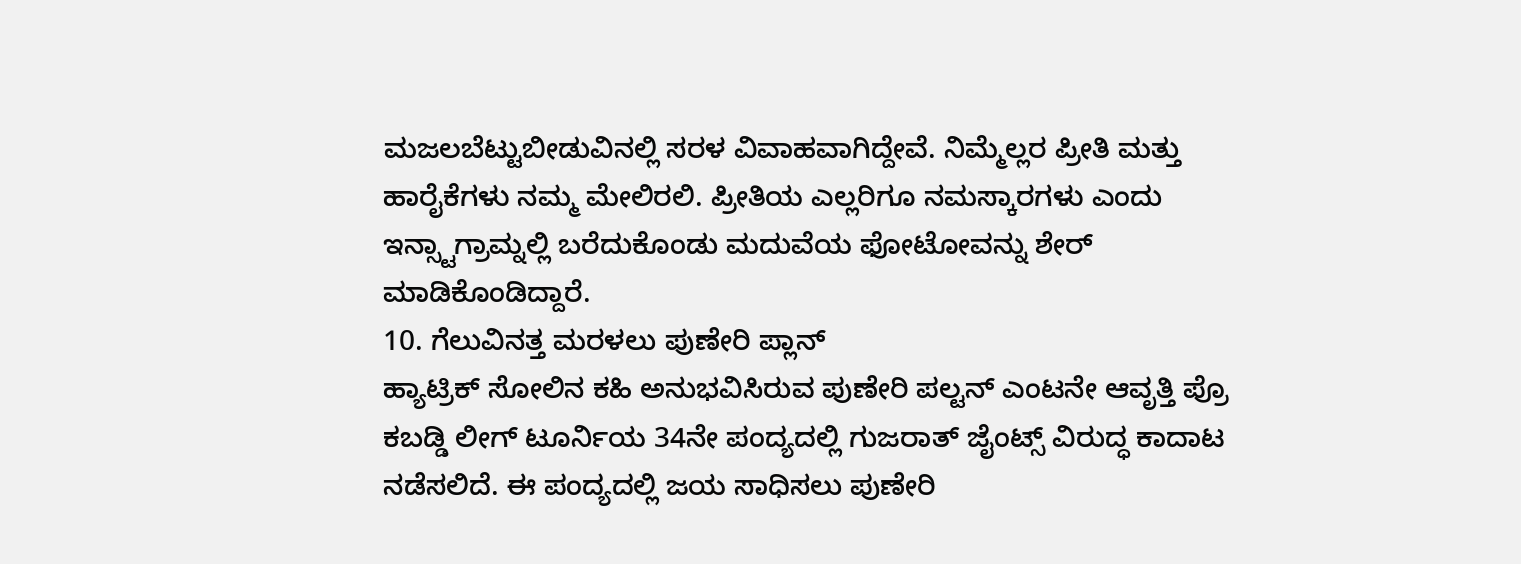ಮಜಲಬೆಟ್ಟುಬೀಡುವಿನಲ್ಲಿ ಸರಳ ವಿವಾಹವಾಗಿದ್ದೇವೆ. ನಿಮ್ಮೆಲ್ಲರ ಪ್ರೀತಿ ಮತ್ತು ಹಾರೈಕೆಗಳು ನಮ್ಮ ಮೇಲಿರಲಿ. ಪ್ರೀತಿಯ ಎಲ್ಲರಿಗೂ ನಮಸ್ಕಾರಗಳು ಎಂದು ಇನ್ಸ್ಟಾಗ್ರಾಮ್ನಲ್ಲಿ ಬರೆದುಕೊಂಡು ಮದುವೆಯ ಫೋಟೋವನ್ನು ಶೇರ್ ಮಾಡಿಕೊಂಡಿದ್ದಾರೆ.
10. ಗೆಲುವಿನತ್ತ ಮರಳಲು ಪುಣೇರಿ ಪ್ಲಾನ್
ಹ್ಯಾಟ್ರಿಕ್ ಸೋಲಿನ ಕಹಿ ಅನುಭವಿಸಿರುವ ಪುಣೇರಿ ಪಲ್ಟನ್ ಎಂಟನೇ ಆವೃತ್ತಿ ಪ್ರೊ ಕಬಡ್ಡಿ ಲೀಗ್ ಟೂರ್ನಿಯ 34ನೇ ಪಂದ್ಯದಲ್ಲಿ ಗುಜರಾತ್ ಜೈಂಟ್ಸ್ ವಿರುದ್ಧ ಕಾದಾಟ ನಡೆಸಲಿದೆ. ಈ ಪಂದ್ಯದಲ್ಲಿ ಜಯ ಸಾಧಿಸಲು ಪುಣೇರಿ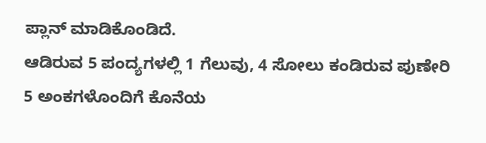ಪ್ಲಾನ್ ಮಾಡಿಕೊಂಡಿದೆ.
ಆಡಿರುವ 5 ಪಂದ್ಯಗಳಲ್ಲಿ 1 ಗೆಲುವು, 4 ಸೋಲು ಕಂಡಿರುವ ಪುಣೇರಿ 5 ಅಂಕಗಳೊಂದಿಗೆ ಕೊನೆಯ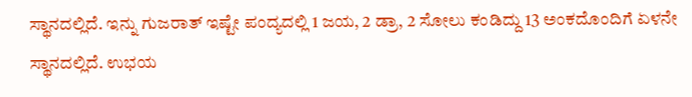ಸ್ಥಾನದಲ್ಲಿದೆ. ಇನ್ನು ಗುಜರಾತ್ ಇಷ್ಟೇ ಪಂದ್ಯದಲ್ಲಿ 1 ಜಯ, 2 ಡ್ರಾ, 2 ಸೋಲು ಕಂಡಿದ್ದು 13 ಅಂಕದೊಂದಿಗೆ ಏಳನೇ ಸ್ಥಾನದಲ್ಲಿದೆ. ಉಭಯ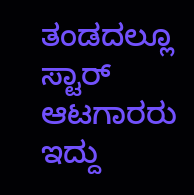ತಂಡದಲ್ಲೂ ಸ್ಟಾರ್ ಆಟಗಾರರು ಇದ್ದು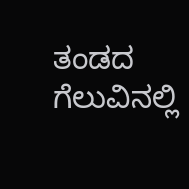ತಂಡದ ಗೆಲುವಿನಲ್ಲಿ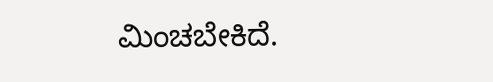ಮಿಂಚಬೇಕಿದೆ.